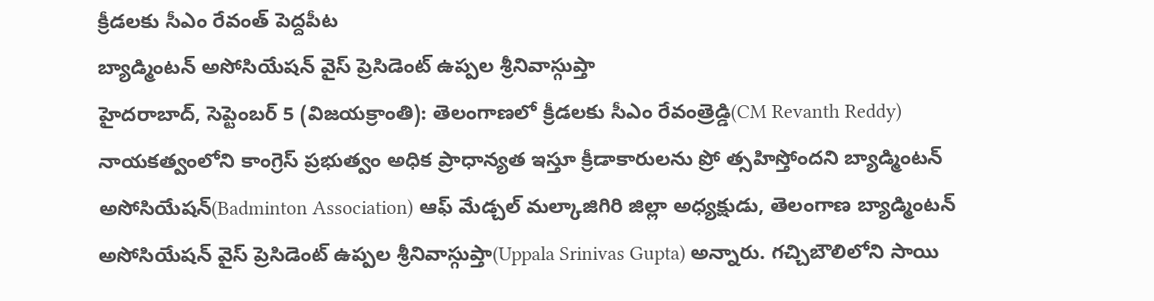క్రీడలకు సీఎం రేవంత్ పెద్దపీట
బ్యాడ్మింటన్ అసోసియేషన్ వైస్ ప్రెసిడెంట్ ఉప్పల శ్రీనివాస్గుప్తా
హైదరాబాద్, సెప్టెంబర్ 5 (విజయక్రాంతి): తెలంగాణలో క్రీడలకు సీఎం రేవంత్రెడ్డి(CM Revanth Reddy) నాయకత్వంలోని కాంగ్రెస్ ప్రభుత్వం అధిక ప్రాధాన్యత ఇస్తూ క్రీడాకారులను ప్రో త్సహిస్తోందని బ్యాడ్మింటన్ అసోసియేషన్(Badminton Association) ఆఫ్ మేడ్చల్ మల్కాజిగిరి జిల్లా అధ్యక్షుడు, తెలంగాణ బ్యాడ్మింటన్ అసోసియేషన్ వైస్ ప్రెసిడెంట్ ఉప్పల శ్రీనివాస్గుప్తా(Uppala Srinivas Gupta) అన్నారు. గచ్చిబౌలిలోని సాయి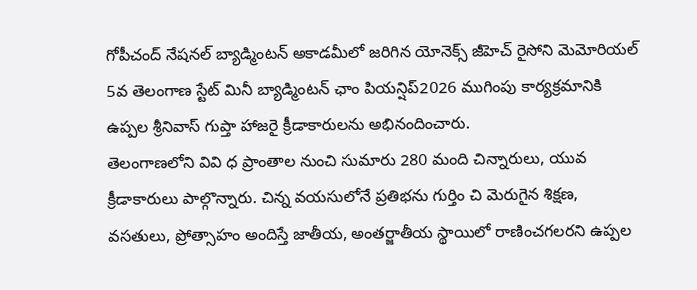గోపీచంద్ నేషనల్ బ్యాడ్మింటన్ అకాడమీలో జరిగిన యోనెక్స్ జీహెచ్ రైసోని మెమోరియల్ 5వ తెలంగాణ స్టేట్ మినీ బ్యాడ్మింటన్ ఛాం పియన్షిప్2026 ముగింపు కార్యక్రమానికి ఉప్పల శ్రీనివాస్ గుప్తా హాజరై క్రీడాకారులను అభినందించారు.
తెలంగాణలోని వివి ధ ప్రాంతాల నుంచి సుమారు 280 మంది చిన్నారులు, యువ క్రీడాకారులు పాల్గొన్నారు. చిన్న వయసులోనే ప్రతిభను గుర్తిం చి మెరుగైన శిక్షణ, వసతులు, ప్రోత్సాహం అందిస్తే జాతీయ, అంతర్జాతీయ స్థాయిలో రాణించగలరని ఉప్పల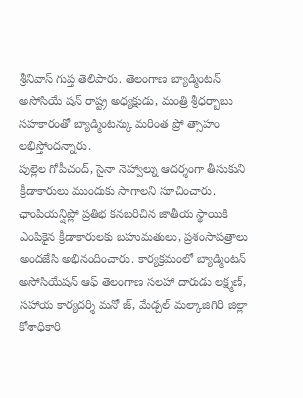శ్రీనివాస్ గుప్త తెలిపారు. తెలంగాణ బ్యాడ్మింటన్ అసోసియే షన్ రాష్ట్ర అధ్యక్షుడు, మంత్రి శ్రీధర్బాబు సహకారంతో బ్యాడ్మింటన్కు మరింత ప్రో త్సాహం లభిస్తోందన్నారు.
పుల్లెల గోపీచంద్, సైనా నెహ్వాల్ను ఆదర్శంగా తీసుకుని క్రీడాకారులు ముందుకు సాగాలని సూచించారు. ఛాంపియన్షిప్లో ప్రతిభ కనబరిచిన జాతీయ స్థాయికి ఎంపికైన క్రీడాకారులకు బహుమతులు, ప్రశంసాపత్రాలు అందజేసి అభినందించారు. కార్యక్రమంలో బ్యాడ్మింటన్ అసోసియేషన్ ఆఫ్ తెలంగాణ సలహా దారుడు లక్ష్మణ్, సహాయ కార్యదర్శి మనో జ్, మేడ్చల్ మల్కాజిగిరి జిల్లా కోశాధికారి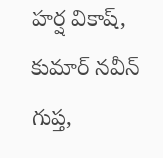హర్ష వికాష్, కుమార్ నవీన్ గుప్త,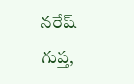నరేష్ గుప్త,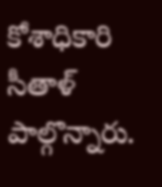కోశాధికారి సీతాళ్ పాల్గొన్నారు.